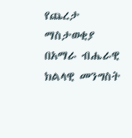የጨረታ ማስታወቂያ
በአማራ ብሔራዊ ክልላዊ መንግስት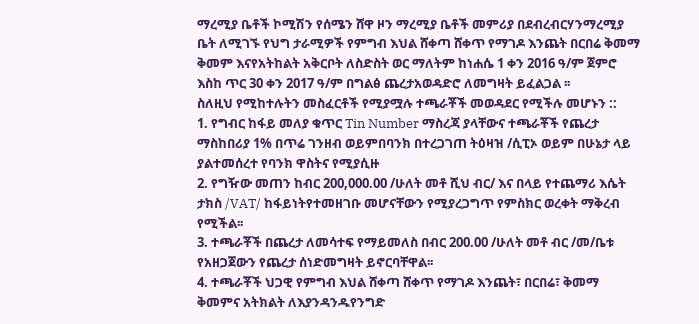ማረሚያ ቤቶች ኮሚሽን የሰሜን ሸዋ ዞን ማረሚያ ቤቶች መምሪያ በደብረብርሃንማረሚያ ቤት ለሚገኙ የህግ ታራሚዎች የምግብ እህል ሸቀጣ ሸቀጥ የማገዶ እንጨት በርበሬ ቅመማ ቅመም እናየአትከልት አቅርቦት ለስድስት ወር ማለትም ከነሐሴ 1 ቀን 2016 ዓ/ም ጀምሮ እስከ ጥር 30 ቀን 2017 ዓ/ም በግልፅ ጨረታአወዳድሮ ለመግዛት ይፈልጋል ፡፡
ስለዚህ የሚከተሉትን መስፈርቶች የሚያሟሉ ተጫራቾች መወዳደር የሚችሉ መሆኑን ::
1. የግብር ከፋይ መለያ ቁጥር Tin Number ማስረጃ ያላቸውና ተጫራቾች የጨረታ ማስከበሪያ 1% በጥሬ ገንዘብ ወይምበባንክ በተረጋገጠ ትዕዛዝ /ሲፒኦ ወይም በሁኔታ ላይ ያልተመሰረተ የባንክ ዋስትና የሚያሲዙ
2. የግዥው መጠን ከብር 200,000.00 /ሁለት መቶ ሺህ ብር/ እና በላይ የተጨማሪ እሴት ታክስ /VAT/ ከፋይነትየተመዘገቡ መሆናቸውን የሚያረጋግጥ የምስክር ወረቀት ማቅረብ የሚችል፡፡
3. ተጫራቾች በጨረታ ለመሳተፍ የማይመለስ በብር 200.00 /ሁለት መቶ ብር /መ/ቤቱ የአዘጋጀውን የጨረታ ሰነድመግዛት ይኖርባቸዋል፡፡
4. ተጫራቾች ህጋዊ የምግብ እህል ሸቀጣ ሸቀጥ የማገዶ እንጨት፣ በርበሬ፣ ቅመማ ቅመምና አትክልት ለእያንዳንዱየንግድ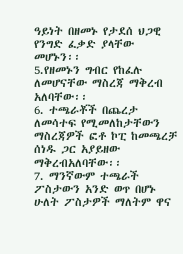ዓይነት በዘመኑ የታደሰ ህጋዊ የንግድ ፈቃድ ያላቸው መሆኑን፡፡
5.የዘመኑን ግብር የከፈሉ ለመሆናቸው ማስረጃ ማቅረብ አለባቸው፡፡
6. ተጫራቾች በጨረታ ለመሳተፍ የሚመለከታቸውን ማስረጃዎች ፎቶ ኮፒ ከመጫረቻ ሰነዱ ጋር አያይዘው ማቅረብአለባቸው፡፡
7. ማንኛውም ተጫራች ፖስታውን አንድ ወጥ በሆኑ ሁለት ፖስታዎች ማለትም ዋና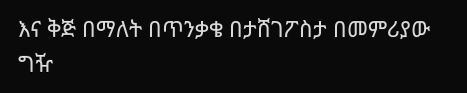እና ቅጅ በማለት በጥንቃቄ በታሸገፖስታ በመምሪያው ግዥ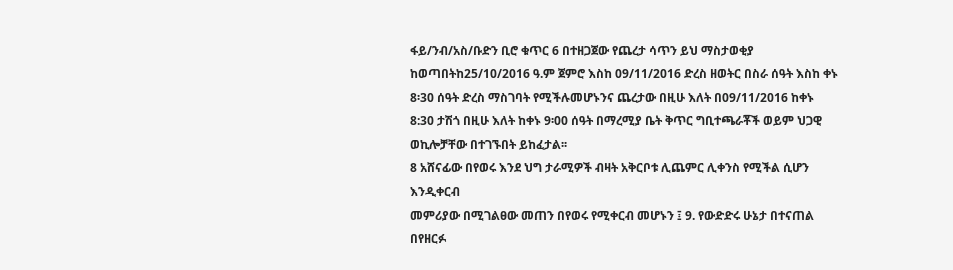ፋይ/ንብ/አስ/ቡድን ቢሮ ቁጥር 6 በተዘጋጀው የጨረታ ሳጥን ይህ ማስታወቂያ ከወጣበትከ25/10/2016 ዓ.ም ጀምሮ እስከ 09/11/2016 ድረስ ዘወትር በስራ ሰዓት እስከ ቀኑ 8፡30 ሰዓት ድረስ ማስገባት የሚችሉመሆኑንና ጨረታው በዚሁ እለት በ09/11/2016 ከቀኑ 8:30 ታሽጎ በዚሁ እለት ከቀኑ 9፡00 ሰዓት በማረሚያ ቤት ቅጥር ግቢተጫራቾች ወይም ህጋዊ ወኪሎቻቸው በተገኙበት ይከፈታል፡፡
8 አሸናፊው በየወሩ እንደ ህግ ታራሚዎች ብዛት አቅርቦቱ ሊጨምር ሊቀንስ የሚችል ሲሆን እንዲቀርብ
መምሪያው በሚገልፀው መጠን በየወሩ የሚቀርብ መሆኑን ፤ 9. የውድድሩ ሁኔታ በተናጠል በየዘርፉ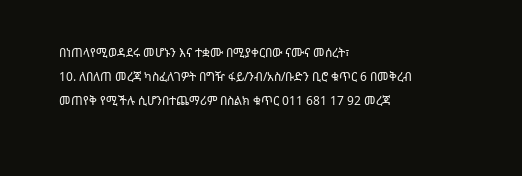በነጠላየሚወዳደሩ መሆኑን እና ተቋሙ በሚያቀርበው ናሙና መሰረት፣
10. ለበለጠ መረጃ ካስፈለገዎት በግዥ ፋይ/ንብ/አስ/ቡድን ቢሮ ቁጥር 6 በመቅረብ መጠየቅ የሚችሉ ሲሆንበተጨማሪም በስልክ ቁጥር 011 681 17 92 መረጃ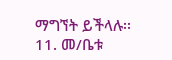ማግኘት ይችላሉ፡፡
11. መ/ቤቱ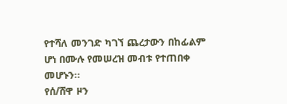የተሻለ መንገድ ካገኘ ጨረታውን በከፊልም ሆነ በሙሉ የመሠረዝ መብቱ የተጠበቀ መሆኑን፡፡
የሰ/ሸዋ ዞን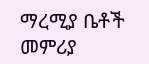ማረሚያ ቤቶች መምሪያ